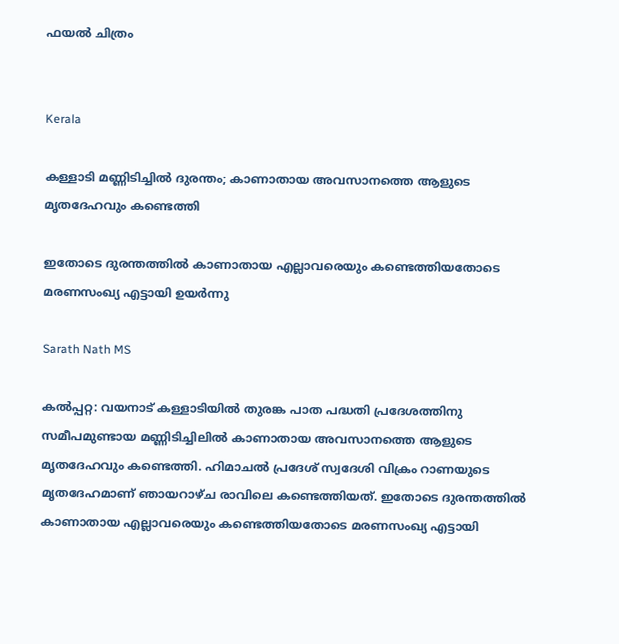ഫയൽ ചിത്രം


Kerala

കള്ളാടി മണ്ണിടിച്ചില്‍ ദുരന്തം; കാണാതായ അവസാനത്തെ ആളുടെ മൃതദേഹവും കണ്ടെത്തി

ഇതോടെ ദുരന്തത്തിൽ കാണാതായ എല്ലാവരെയും കണ്ടെത്തിയതോടെ മരണസംഖ്യ എട്ടായി ഉയർന്നു

Sarath Nath MS

കൽപ്പറ്റ: വയനാട് കള്ളാടിയിൽ തുരങ്ക പാത പദ്ധതി പ്രദേശത്തിനു സമീപമുണ്ടായ മണ്ണിടിച്ചിലിൽ കാണാതായ അവസാനത്തെ ആളുടെ മൃതദേഹവും കണ്ടെത്തി. ഹിമാചൽ പ്രദേശ് സ്വദേശി വിക്രം റാണയുടെ മൃതദേഹമാണ് ഞായറാഴ്ച രാവിലെ കണ്ടെത്തിയത്. ഇതോടെ ദുരന്തത്തിൽ കാണാതായ എല്ലാവരെയും കണ്ടെത്തിയതോടെ മരണസംഖ്യ എട്ടായി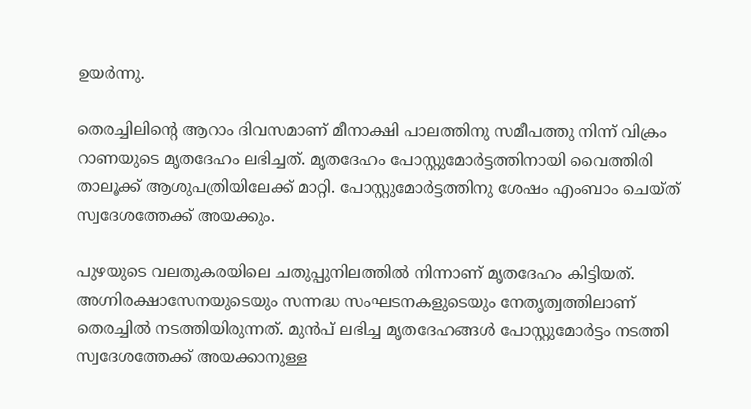ഉയർന്നു.

തെരച്ചിലിന്‍റെ ആറാം ദിവസമാണ് മീനാക്ഷി പാലത്തിനു സമീപത്തു നിന്ന് വിക്രം റാണയുടെ മൃതദേഹം ലഭിച്ചത്. മൃതദേഹം പോസ്റ്റുമോർട്ടത്തിനായി വൈത്തിരി താലൂക്ക് ആശുപത്രിയിലേക്ക് മാറ്റി. പോസ്റ്റുമോർട്ടത്തിനു ശേഷം എംബാം ചെയ്ത് സ്വദേശത്തേക്ക് അയക്കും.

പുഴയുടെ വലതുകരയിലെ ചതുപ്പുനിലത്തിൽ നിന്നാണ് മൃതദേഹം കിട്ടിയത്. അഗ്നിരക്ഷാസേനയുടെയും സന്നദ്ധ സംഘടനകളുടെയും നേതൃത്വത്തിലാണ് തെരച്ചിൽ നടത്തിയിരുന്നത്. മുൻപ് ലഭിച്ച മൃതദേഹങ്ങൾ പോസ്റ്റുമോർട്ടം നടത്തി സ്വദേശത്തേക്ക് അയക്കാനുള്ള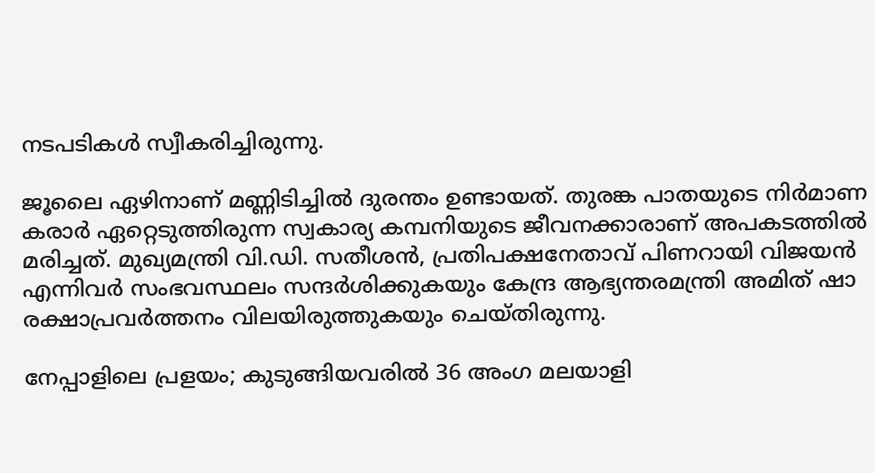നടപടികൾ സ്വീകരിച്ചിരുന്നു.

ജൂലൈ ഏഴിനാണ് മണ്ണിടിച്ചിൽ ദുരന്തം ഉണ്ടായത്. തുരങ്ക പാതയുടെ നിർമാണ കരാർ ഏറ്റെടുത്തിരുന്ന സ്വകാര്യ കമ്പനിയുടെ ജീവനക്കാരാണ് അപകടത്തിൽ മരിച്ചത്. മുഖ്യമന്ത്രി വി.ഡി. സതീശൻ, പ്രതിപക്ഷനേതാവ് പിണറായി വിജയൻ എന്നിവർ സംഭവസ്ഥലം സന്ദർശിക്കുകയും കേന്ദ്ര ആഭ്യന്തരമന്ത്രി അമിത് ഷാ രക്ഷാപ്രവർത്തനം വിലയിരുത്തുകയും ചെയ്തിരുന്നു.

നേപ്പാളിലെ പ്രളയം; കുടുങ്ങിയവരിൽ 36 അംഗ മലയാളി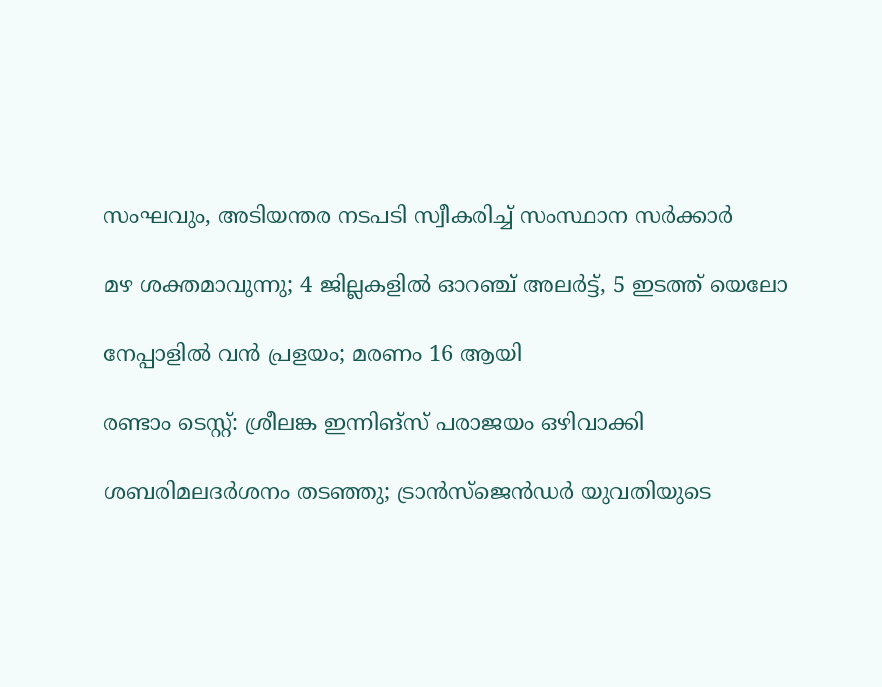സംഘവും, അടിയന്തര നടപടി സ്വീകരിച്ച് സംസ്ഥാന സർക്കാർ

മഴ ശക്തമാവുന്നു; 4 ജില്ലകളിൽ ഓറഞ്ച് അലർട്ട്, 5 ഇടത്ത് യെലോ

നേപ്പാളിൽ വൻ പ്രളയം; മരണം 16 ആയി

രണ്ടാം ടെസ്റ്റ്: ശ്രീലങ്ക ഇന്നിങ്സ് പരാജയം ഒഴിവാക്കി

ശബരിമലദർശനം തടഞ്ഞു; ട്രാൻസ്ജെൻഡർ യുവതിയുടെ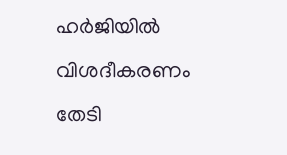ഹർജിയിൽ വിശദീകരണം തേടി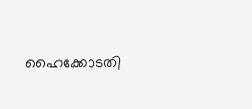ഹൈക്കോടതി